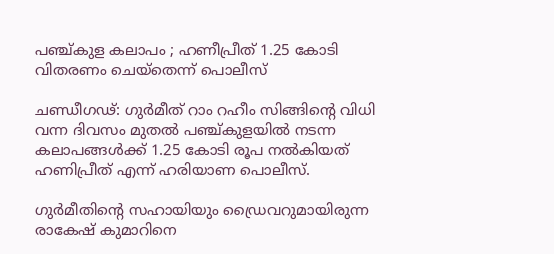പഞ്ച്കുള കലാപം ; ഹണീപ്രീത് 1.25 കോടി വിതരണം ചെയ്‌തെന്ന് പൊലീസ്

ചണ്ഡീഗഢ്: ഗുര്‍മീത് റാം റഹീം സിങ്ങിന്റെ വിധി വന്ന ദിവസം മുതല്‍ പഞ്ച്കുളയില്‍ നടന്ന കലാപങ്ങള്‍ക്ക് 1.25 കോടി രൂപ നല്‍കിയത് ഹണിപ്രീത് എന്ന് ഹരിയാണ പൊലീസ്.

ഗുര്‍മീതിന്റെ സഹായിയും ഡ്രൈവറുമായിരുന്ന രാകേഷ് കുമാറിനെ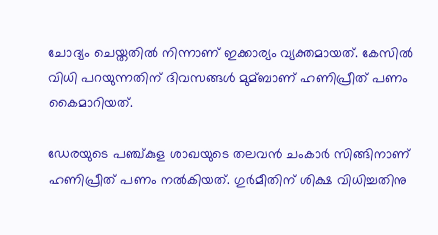ചോദ്യം ചെയ്തതില്‍ നിന്നാണ് ഇക്കാര്യം വ്യക്തമായത്. കേസില്‍ വിധി പറയുന്നതിന് ദിവസങ്ങള്‍ മുമ്ബാണ് ഹണിപ്രീത് പണം കൈമാറിയത്.

ഡേരയുടെ പഞ്ച്കുള ശാഖയുടെ തലവന്‍ ചംകാര്‍ സിങ്ങിനാണ് ഹണിപ്രീത് പണം നല്‍കിയത്. ഗുര്‍മീതിന് ശിക്ഷ വിധിച്ചതിനു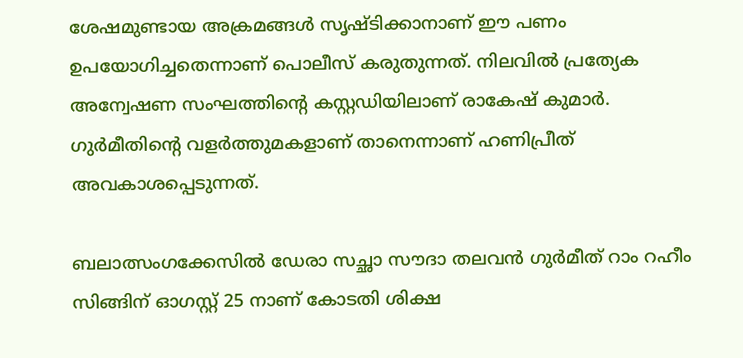ശേഷമുണ്ടായ അക്രമങ്ങള്‍ സൃഷ്ടിക്കാനാണ് ഈ പണം ഉപയോഗിച്ചതെന്നാണ് പൊലീസ് കരുതുന്നത്. നിലവില്‍ പ്രത്യേക അന്വേഷണ സംഘത്തിന്റെ കസ്റ്റഡിയിലാണ് രാകേഷ് കുമാര്‍. ഗുര്‍മീതിന്റെ വളര്‍ത്തുമകളാണ് താനെന്നാണ് ഹണിപ്രീത് അവകാശപ്പെടുന്നത്.

ബലാത്സംഗക്കേസില്‍ ഡേരാ സച്ഛാ സൗദാ തലവന്‍ ഗുര്‍മീത് റാം റഹീം സിങ്ങിന് ഓഗസ്റ്റ് 25 നാണ് കോടതി ശിക്ഷ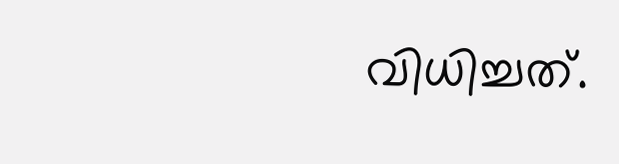വിധിച്ചത്.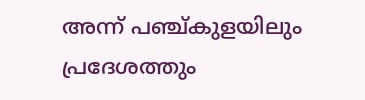അന്ന് പഞ്ച്കുളയിലും പ്രദേശത്തും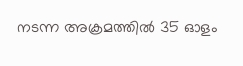നടന്ന അക്രമത്തില്‍ 35 ഓളം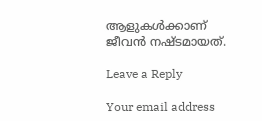ആളുകള്‍ക്കാണ് ജീവന്‍ നഷ്ടമായത്.

Leave a Reply

Your email address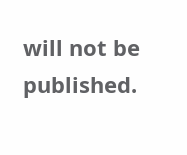will not be published.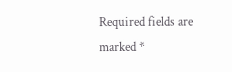Required fields are marked *